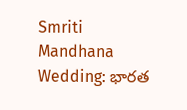Smriti Mandhana Wedding: భారత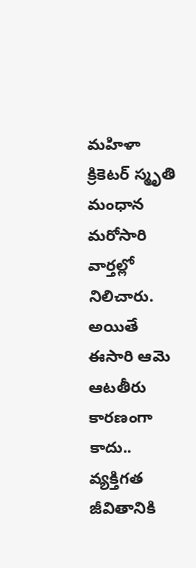మహిళా క్రికెటర్ స్మృతి మంధాన మరోసారి వార్తల్లో నిలిచారు. అయితే ఈసారి ఆమె ఆటతీరు కారణంగా కాదు.. వ్యక్తిగత జీవితానికి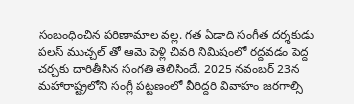సంబంధించిన పరిణామాల వల్ల. గత ఏడాది సంగీత దర్శకుడు పలస్ ముచ్చల్ తో ఆమె పెళ్లి చివరి నిమిషంలో రద్దవడం పెద్ద చర్చకు దారితీసిన సంగతి తెలిసిందే. 2025 నవంబర్ 23న మహారాష్ట్రలోని సంగ్లీ పట్టణంలో వీరిద్దరి వివాహం జరగాల్సి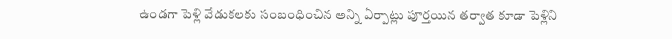ఉండగా పెళ్లి వేడుకలకు సంబంధించిన అన్ని ఏర్పాట్లు పూర్తయిన తర్వాత కూడా పెళ్లిని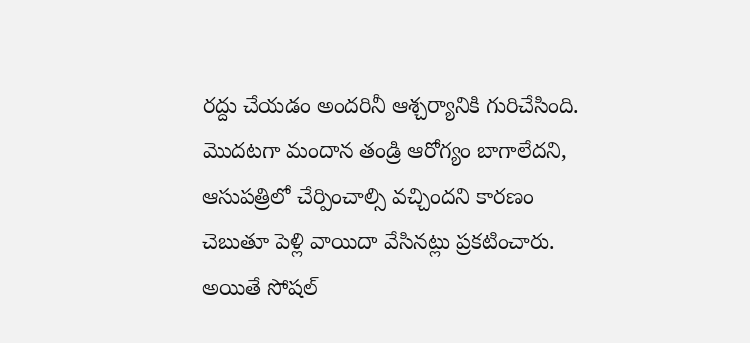రద్దు చేయడం అందరినీ ఆశ్చర్యానికి గురిచేసింది. మొదటగా మందాన తండ్రి ఆరోగ్యం బాగాలేదని, ఆసుపత్రిలో చేర్పించాల్సి వచ్చిందని కారణం చెబుతూ పెళ్లి వాయిదా వేసినట్లు ప్రకటించారు.
అయితే సోషల్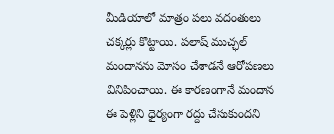మీడియాలో మాత్రం పలు వదంతులు చక్కర్లు కొట్టాయి. పలాష్ ముచ్ఛల్ మందానను మోసం చేశాడనే ఆరోపణలు వినిపించాయి. ఈ కారణంగానే మందాన ఈ పెళ్లిని ధైర్యంగా రద్దు చేసుకుందని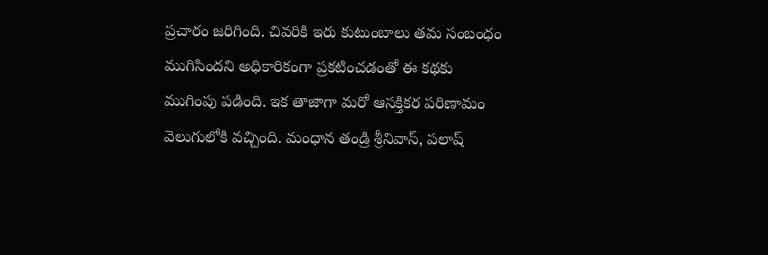ప్రచారం జరిగింది. చివరికి ఇరు కుటుంబాలు తమ సంబంధం ముగిసిందని అధికారికంగా ప్రకటించడంతో ఈ కథకు ముగింపు పడింది. ఇక తాజాగా మరో ఆసక్తికర పరిణామం వెలుగులోకి వచ్చింది. మంధాన తండ్రి శ్రీనివాస్, పలాష్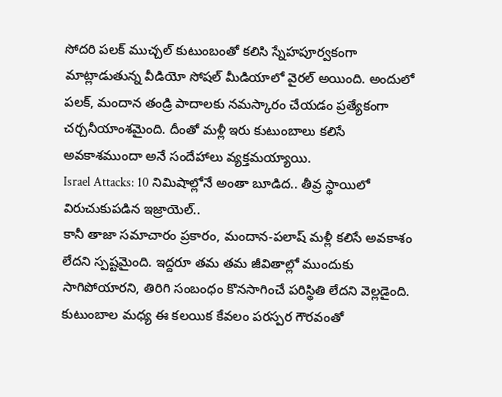సోదరి పలక్ ముచ్చల్ కుటుంబంతో కలిసి స్నేహపూర్వకంగా మాట్లాడుతున్న వీడియో సోషల్ మీడియాలో వైరల్ అయింది. అందులో పలక్, మందాన తండ్రి పాదాలకు నమస్కారం చేయడం ప్రత్యేకంగా చర్చనీయాంశమైంది. దీంతో మళ్లీ ఇరు కుటుంబాలు కలిసే అవకాశముందా అనే సందేహాలు వ్యక్తమయ్యాయి.
Israel Attacks: 10 నిమిషాల్లోనే అంతా బూడిద.. తీవ్ర స్థాయిలో విరుచుకుపడిన ఇజ్రాయెల్..
కానీ తాజా సమాచారం ప్రకారం, మందాన-పలాష్ మళ్లీ కలిసే అవకాశం లేదని స్పష్టమైంది. ఇద్దరూ తమ తమ జీవితాల్లో ముందుకు సాగిపోయారని, తిరిగి సంబంధం కొనసాగించే పరిస్థితి లేదని వెల్లడైంది. కుటుంబాల మధ్య ఈ కలయిక కేవలం పరస్పర గౌరవంతో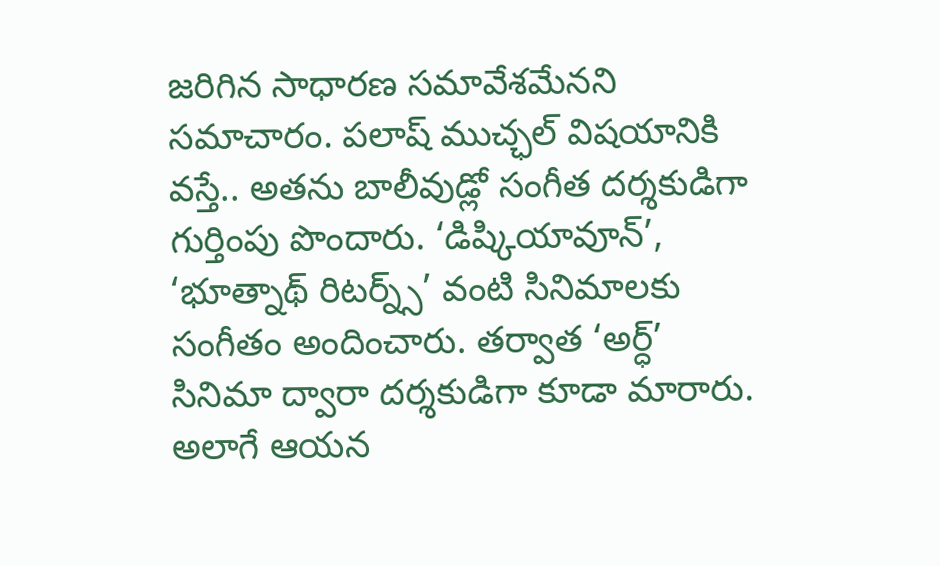జరిగిన సాధారణ సమావేశమేనని సమాచారం. పలాష్ ముచ్ఛల్ విషయానికి వస్తే.. అతను బాలీవుడ్లో సంగీత దర్శకుడిగా గుర్తింపు పొందారు. ‘డిష్కియావూన్’, ‘భూత్నాథ్ రిటర్న్స్’ వంటి సినిమాలకు సంగీతం అందించారు. తర్వాత ‘అర్ధ్’ సినిమా ద్వారా దర్శకుడిగా కూడా మారారు. అలాగే ఆయన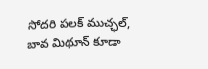సోదరి పలక్ ముచ్ఛల్, బావ మిథూన్ కూడా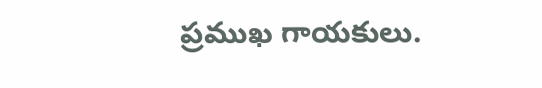ప్రముఖ గాయకులు.